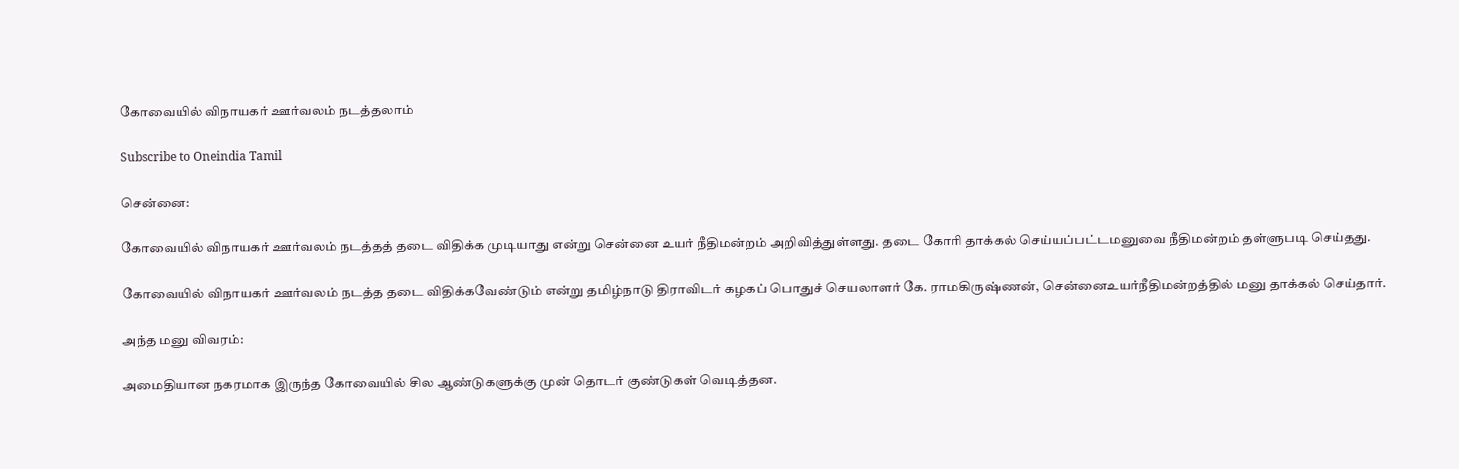கோவையில் விநாயகர் ஊர்வலம் நடத்தலாம்

Subscribe to Oneindia Tamil

சென்னை:

கோவையில் விநாயகர் ஊர்வலம் நடத்தத் தடை விதிக்க முடியாது என்று சென்னை உயர் நீதிமன்றம் அறிவித்துள்ளது. தடை கோரி தாக்கல் செய்யப்பட்டமனுவை நீதிமன்றம் தள்ளுபடி செய்தது.

கோவையில் விநாயகர் ஊர்வலம் நடத்த தடை விதிக்கவேண்டும் என்று தமிழ்நாடு திராவிடர் கழகப் பொதுச் செயலாளர் கே. ராமகிருஷ்ணன், சென்னைஉயர்நீதிமன்றத்தில் மனு தாக்கல் செய்தார்.

அந்த மனு விவரம்:

அமைதியான நகரமாக இருந்த கோவையில் சில ஆண்டுகளுக்கு முன் தொடர் குண்டுகள் வெடித்தன.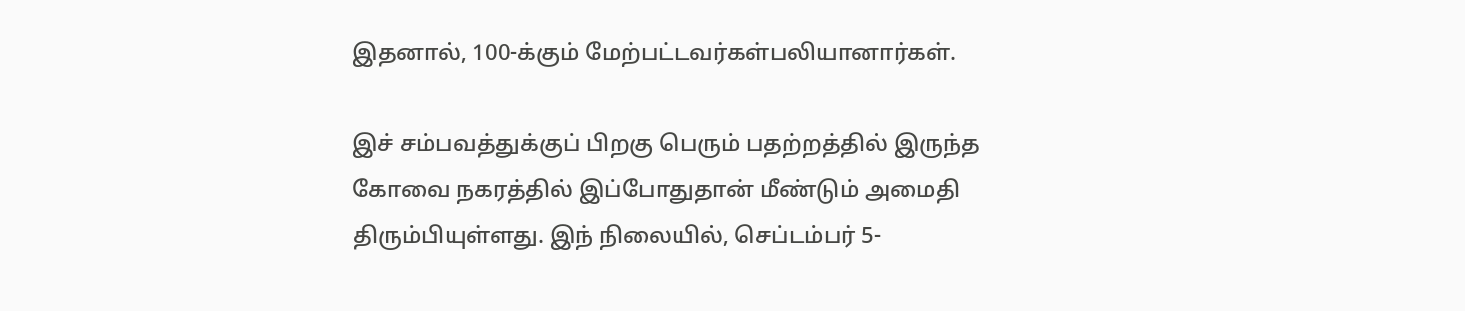இதனால், 100-க்கும் மேற்பட்டவர்கள்பலியானார்கள்.

இச் சம்பவத்துக்குப் பிறகு பெரும் பதற்றத்தில் இருந்த கோவை நகரத்தில் இப்போதுதான் மீண்டும் அமைதி திரும்பியுள்ளது. இந் நிலையில், செப்டம்பர் 5-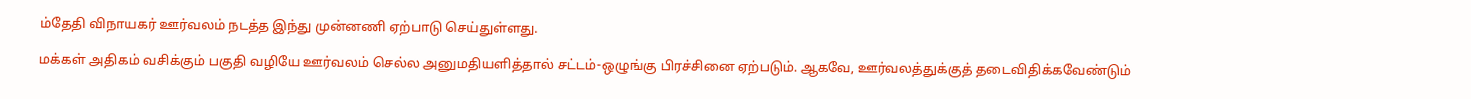ம்தேதி விநாயகர் ஊர்வலம் நடத்த இந்து முன்னணி ஏற்பாடு செய்துள்ளது.

மக்கள் அதிகம் வசிக்கும் பகுதி வழியே ஊர்வலம் செல்ல அனுமதியளித்தால் சட்டம்-ஒழுங்கு பிரச்சினை ஏற்படும். ஆகவே, ஊர்வலத்துக்குத் தடைவிதிக்கவேண்டும்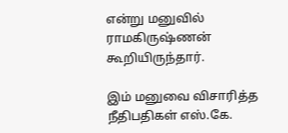என்று மனுவில் ராமகிருஷ்ணன் கூறியிருந்தார்.

இம் மனுவை விசாரித்த நீதிபதிகள் எஸ்.கே.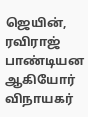ஜெயின், ரவிராஜ் பாண்டியன ஆகியோர் விநாயகர்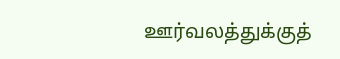ஊர்வலத்துக்குத்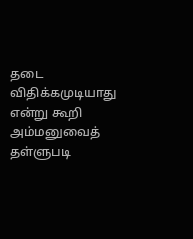தடை விதிக்கமுடியாது என்று கூறி அம்மனுவைத் தள்ளுபடி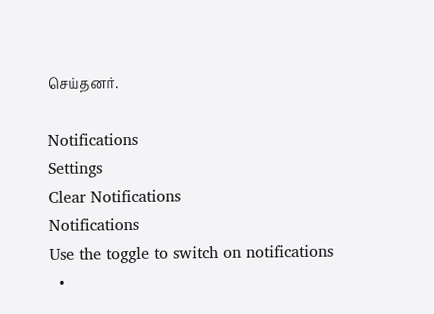செய்தனர்.

Notifications
Settings
Clear Notifications
Notifications
Use the toggle to switch on notifications
  •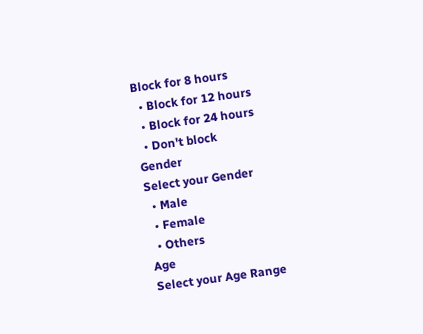Block for 8 hours
  • Block for 12 hours
  • Block for 24 hours
  • Don't block
Gender
Select your Gender
  • Male
  • Female
  • Others
Age
Select your Age Range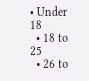• Under 18
  • 18 to 25
  • 26 to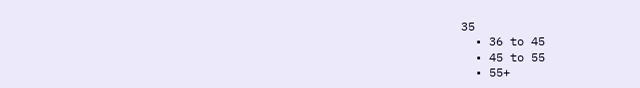35
  • 36 to 45
  • 45 to 55
  • 55+